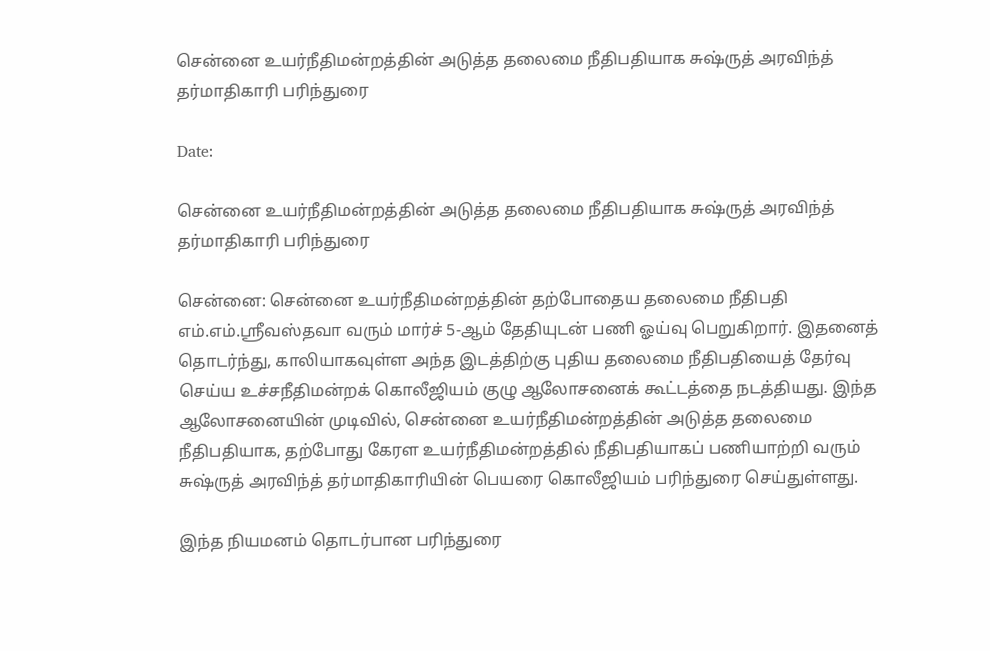சென்னை உயர்நீதிமன்றத்தின் அடுத்த தலைமை நீதிபதியாக சுஷ்ருத் அரவிந்த் தர்மாதிகாரி பரிந்துரை

Date:

சென்னை உயர்நீதிமன்றத்தின் அடுத்த தலைமை நீதிபதியாக சுஷ்ருத் அரவிந்த் தர்மாதிகாரி பரிந்துரை

சென்னை: சென்னை உயர்நீதிமன்றத்தின் தற்போதைய தலைமை நீதிபதி எம்.எம்.ஸ்ரீவஸ்தவா வரும் மார்ச் 5-ஆம் தேதியுடன் பணி ஓய்வு பெறுகிறார். இதனைத் தொடர்ந்து, காலியாகவுள்ள அந்த இடத்திற்கு புதிய தலைமை நீதிபதியைத் தேர்வு செய்ய உச்சநீதிமன்றக் கொலீஜியம் குழு ஆலோசனைக் கூட்டத்தை நடத்தியது. இந்த ஆலோசனையின் முடிவில், சென்னை உயர்நீதிமன்றத்தின் அடுத்த தலைமை நீதிபதியாக, தற்போது கேரள உயர்நீதிமன்றத்தில் நீதிபதியாகப் பணியாற்றி வரும் சுஷ்ருத் அரவிந்த் தர்மாதிகாரியின் பெயரை கொலீஜியம் பரிந்துரை செய்துள்ளது.

இந்த நியமனம் தொடர்பான பரிந்துரை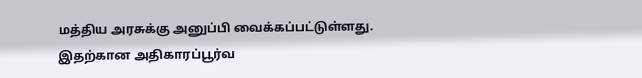மத்திய அரசுக்கு அனுப்பி வைக்கப்பட்டுள்ளது. இதற்கான அதிகாரப்பூர்வ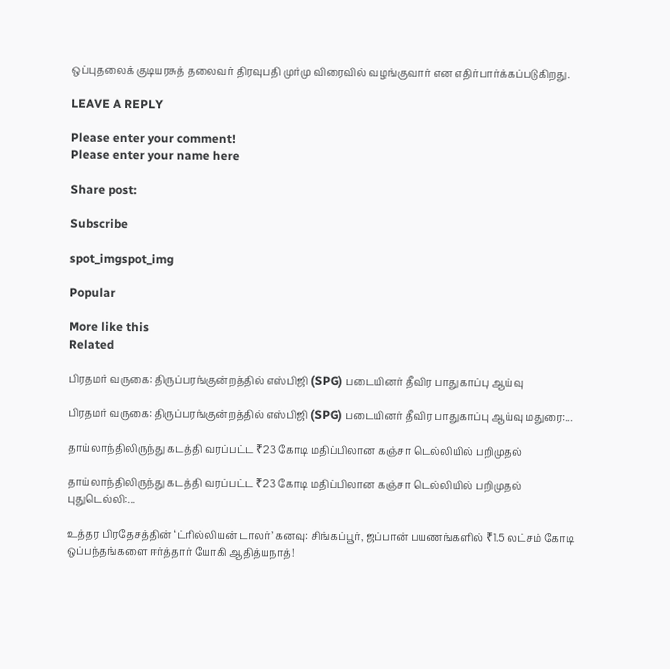ஒப்புதலைக் குடியரசுத் தலைவர் திரவுபதி முர்மு விரைவில் வழங்குவார் என எதிர்பார்க்கப்படுகிறது.

LEAVE A REPLY

Please enter your comment!
Please enter your name here

Share post:

Subscribe

spot_imgspot_img

Popular

More like this
Related

பிரதமர் வருகை: திருப்பரங்குன்றத்தில் எஸ்பிஜி (SPG) படையினர் தீவிர பாதுகாப்பு ஆய்வு

பிரதமர் வருகை: திருப்பரங்குன்றத்தில் எஸ்பிஜி (SPG) படையினர் தீவிர பாதுகாப்பு ஆய்வு மதுரை:...

தாய்லாந்திலிருந்து கடத்தி வரப்பட்ட ₹23 கோடி மதிப்பிலான கஞ்சா டெல்லியில் பறிமுதல்

தாய்லாந்திலிருந்து கடத்தி வரப்பட்ட ₹23 கோடி மதிப்பிலான கஞ்சா டெல்லியில் பறிமுதல் புதுடெல்லி:...

உத்தர பிரதேசத்தின் ‘ட்ரில்லியன் டாலர்’ கனவு: சிங்கப்பூர், ஜப்பான் பயணங்களில் ₹1.5 லட்சம் கோடி ஒப்பந்தங்களை ஈர்த்தார் யோகி ஆதித்யநாத்!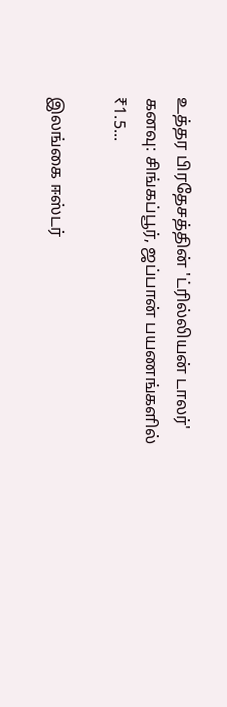உத்தர பிரதேசத்தின் 'ட்ரில்லியன் டாலர்' கனவு: சிங்கப்பூர், ஜப்பான் பயணங்களில் ₹1.5...

இலங்கை ஈஸ்டர்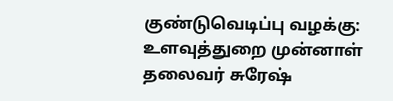குண்டுவெடிப்பு வழக்கு: உளவுத்துறை முன்னாள் தலைவர் சுரேஷ்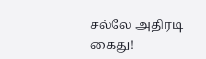சல்லே அதிரடி கைது!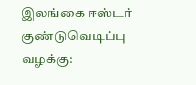இலங்கை ஈஸ்டர் குண்டுவெடிப்பு வழக்கு: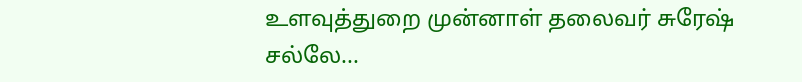உளவுத்துறை முன்னாள் தலைவர் சுரேஷ் சல்லே...